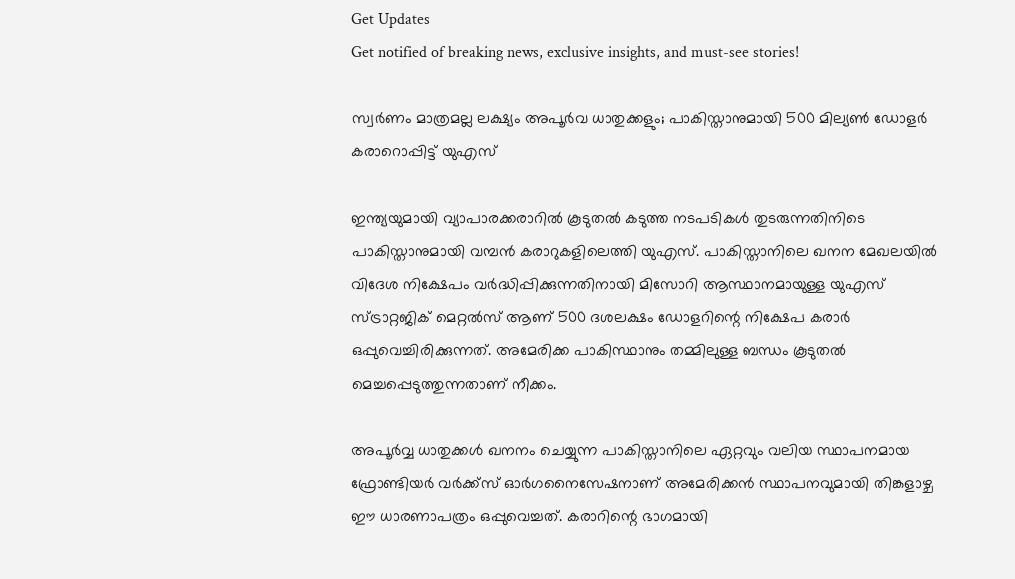Get Updates
Get notified of breaking news, exclusive insights, and must-see stories!

സ്വർണം മാത്രമല്ല ലക്ഷ്യം അപൂർവ ധാതുക്കളും; പാകിസ്താനുമായി 500 മില്യൺ ഡോളർ കരാറൊപ്പിട്ട് യുഎസ്

ഇന്ത്യയുമായി വ്യാപാരക്കരാറിൽ കൂടുതൽ കടുത്ത നടപടികൾ തുടരുന്നതിനിടെ പാകിസ്താനുമായി വമ്പൻ കരാറുകളിലെത്തി യുഎസ്. പാകിസ്താനിലെ ഖനന മേഖലയിൽ വിദേശ നിക്ഷേപം വർദ്ധിപ്പിക്കുന്നതിനായി മിസോറി ആസ്ഥാനമായുള്ള യുഎസ് സ്ട്രാറ്റജിക് മെറ്റൽസ് ആണ് 500 ദശലക്ഷം ഡോളറിന്റെ നിക്ഷേപ കരാർ ഒപ്പുവെച്ചിരിക്കുന്നത്. അമേരിക്ക പാകിസ്ഥാനും തമ്മിലുള്ള ബന്ധം കൂടുതൽ മെച്ചപ്പെടുത്തുന്നതാണ് നീക്കം.

അപൂർവ്വ ധാതുക്കൾ ഖനനം ചെയ്യുന്ന പാകിസ്താനിലെ ഏറ്റവും വലിയ സ്ഥാപനമായ ഫ്രോണ്ടിയർ വർക്ക്‌സ് ഓർഗനൈസേഷനാണ് അമേരിക്കൻ സ്ഥാപനവുമായി തിങ്കളാഴ്ച ഈ ധാരണാപത്രം ഒപ്പുവെച്ചത്. കരാറിന്റെ ഭാഗമായി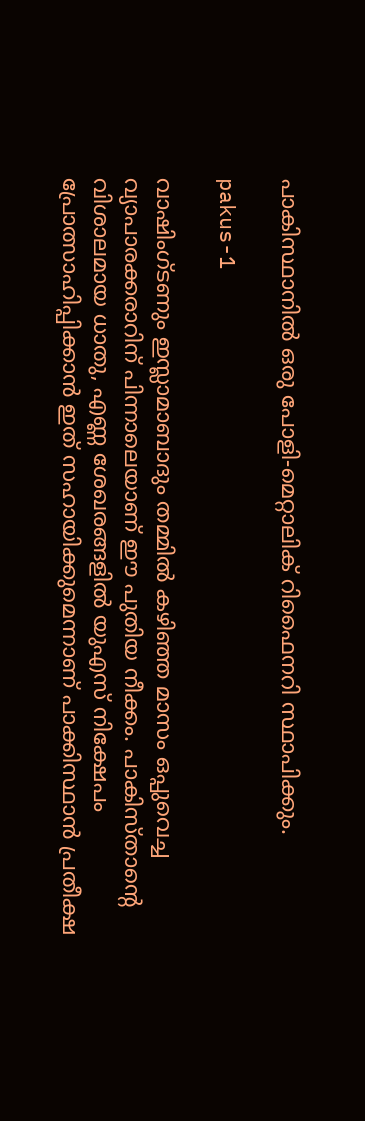പാകിസ്ഥാനിൽ ഒരു പോളി-മെറ്റാലിക് റിഫൈനറി സ്ഥാപിക്കും.

pakus-1

വാഷിംഗ്ടണും ഇസ്ലാമാബാദും തമ്മിൽ കഴിഞ്ഞ മാസം ഒപ്പുവെച്ച വ്യാപാരക്കരാറിന് പിന്നാലെയാണ് ഈ പുതിയ നീക്കം. പാകിസ്താന്റെ വിശാലമായ ധാതു, എണ്ണ ശേഖരങ്ങളിൽ യുഎസ് നിക്ഷേപം പ്രോത്സാഹിപ്പിക്കാൻ ഇത് സഹായിക്കുമെന്നാണ് പാക്കിസ്ഥാൻ പ്രതീക്ഷ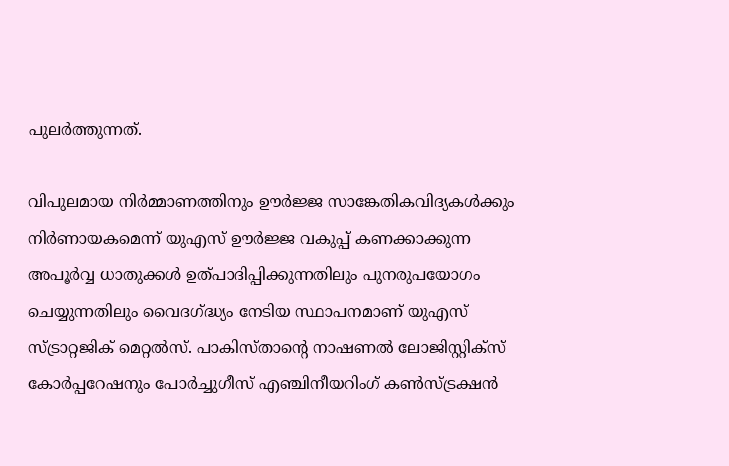പുലർത്തുന്നത്.

വിപുലമായ നിർമ്മാണത്തിനും ഊർജ്ജ സാങ്കേതികവിദ്യകൾക്കും നിർണായകമെന്ന് യുഎസ് ഊർജ്ജ വകുപ്പ് കണക്കാക്കുന്ന അപൂർവ്വ ധാതുക്കൾ ഉത്പാദിപ്പിക്കുന്നതിലും പുനരുപയോഗം ചെയ്യുന്നതിലും വൈദഗ്ദ്ധ്യം നേടിയ സ്ഥാപനമാണ് യുഎസ് സ്ട്രാറ്റജിക് മെറ്റൽസ്. പാകിസ്താന്റെ നാഷണൽ ലോജിസ്റ്റിക്സ് കോർപ്പറേഷനും പോർച്ചുഗീസ് എഞ്ചിനീയറിംഗ് കൺസ്ട്രക്ഷൻ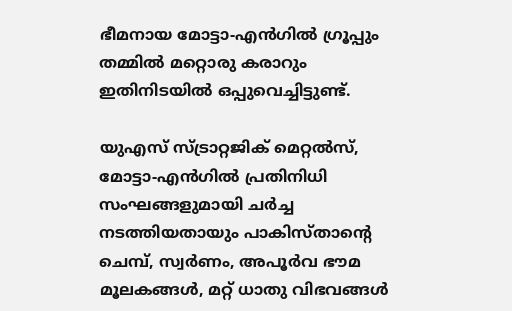ഭീമനായ മോട്ടാ-എൻഗിൽ ഗ്രൂപ്പും തമ്മിൽ മറ്റൊരു കരാറും ഇതിനിടയിൽ ഒപ്പുവെച്ചിട്ടുണ്ട്.

യുഎസ് സ്ട്രാറ്റജിക് മെറ്റൽസ്, മോട്ടാ-എൻഗിൽ പ്രതിനിധി സംഘങ്ങളുമായി ചർച്ച നടത്തിയതായും പാകിസ്താന്റെ ചെമ്പ്, സ്വർണം, അപൂർവ ഭൗമ മൂലകങ്ങൾ, മറ്റ് ധാതു വിഭവങ്ങൾ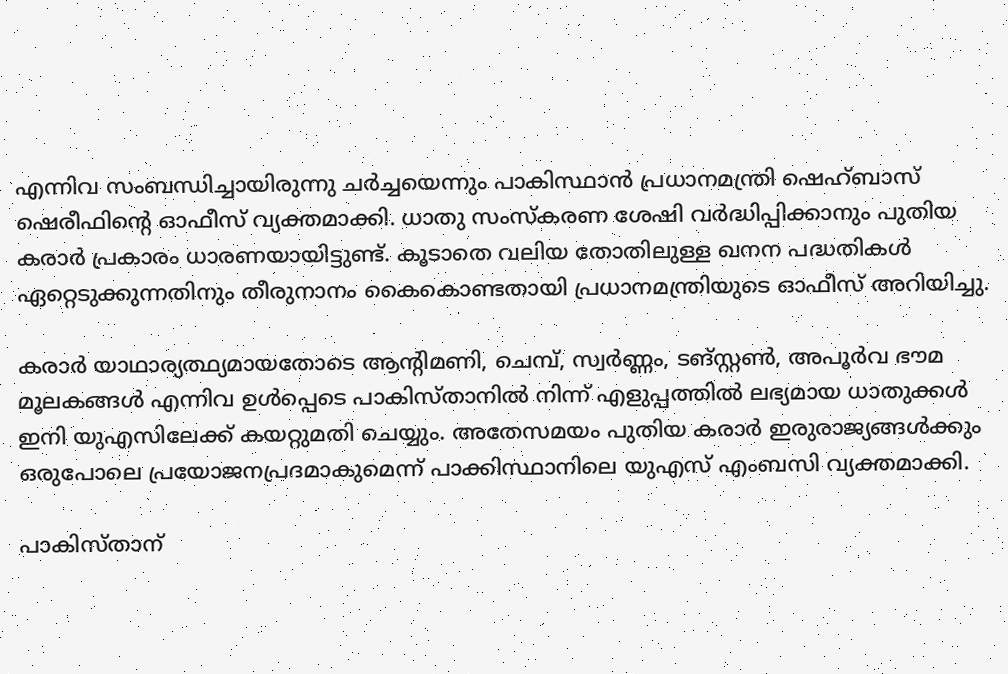എന്നിവ സംബന്ധിച്ചായിരുന്നു ചർച്ചയെന്നും പാകിസ്ഥാൻ പ്രധാനമന്ത്രി ഷെഹ്ബാസ് ഷെരീഫിന്റെ ഓഫീസ് വ്യക്തമാക്കി. ധാതു സംസ്കരണ ശേഷി വർദ്ധിപ്പിക്കാനും പുതിയ കരാർ പ്രകാരം ധാരണയായിട്ടുണ്ട്. കൂടാതെ വലിയ തോതിലുള്ള ഖനന പദ്ധതികൾ ഏറ്റെടുക്കുന്നതിനും തീരുനാനം കൈകൊണ്ടതായി പ്രധാനമന്ത്രിയുടെ ഓഫീസ് അറിയിച്ചു.

കരാർ യാഥാര്യത്ഥ്യമായതോടെ ആന്റിമണി, ചെമ്പ്, സ്വർണ്ണം, ടങ്സ്റ്റൺ, അപൂർവ ഭൗമ മൂലകങ്ങൾ എന്നിവ ഉൾപ്പെടെ പാകിസ്താനിൽ നിന്ന് എളുപ്പത്തിൽ ലഭ്യമായ ധാതുക്കൾ ഇനി യുഎസിലേക്ക് കയറ്റുമതി ചെയ്യും. അതേസമയം പുതിയ കരാർ ഇരുരാജ്യങ്ങൾക്കും ഒരുപോലെ പ്രയോജനപ്രദമാകുമെന്ന് പാക്കിസ്ഥാനിലെ യുഎസ് എംബസി വ്യക്തമാക്കി.

പാകിസ്താന്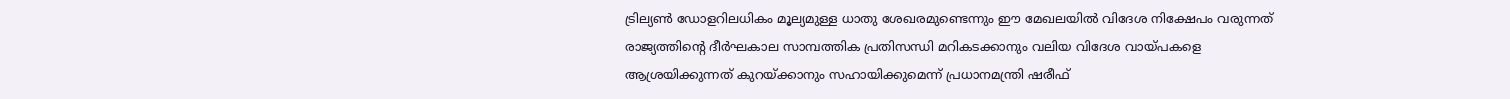ട്രില്യൺ ഡോളറിലധികം മൂല്യമുള്ള ധാതു ശേഖരമുണ്ടെന്നും ഈ മേഖലയിൽ വിദേശ നിക്ഷേപം വരുന്നത് രാജ്യത്തിന്റെ ദീർഘകാല സാമ്പത്തിക പ്രതിസന്ധി മറികടക്കാനും വലിയ വിദേശ വായ്പകളെ ആശ്രയിക്കുന്നത് കുറയ്ക്കാനും സഹായിക്കുമെന്ന് പ്രധാനമന്ത്രി ഷരീഫ്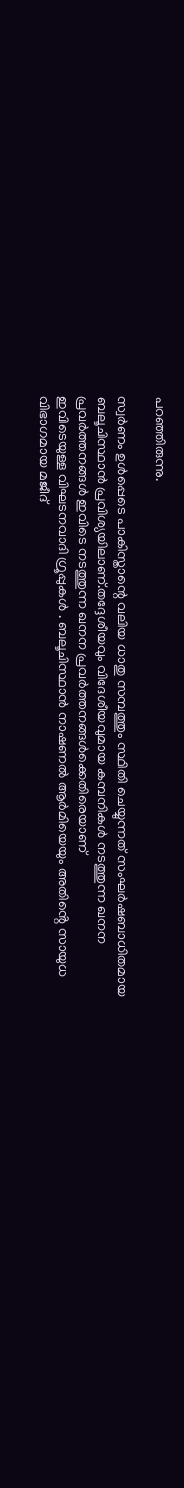പറഞ്ഞിരുന്നു.

സ്വർണം ഉൾപ്പെടെ പാകിസ്താന്റെ വലിയ ധാതു സമ്പത്തും സ്ഥിതി ചെയ്യുന്നത് സംഘർഷബാധിതമായ ബലൂചിസ്ഥാൻ പ്രവിശ്യയിലാണ്.തദ്ദേശീയവും വിദേശീയവുമായ കമ്പനികൾ നടത്തുന്ന ഖനന പ്രവർത്തനങ്ങൾ ഇവിടെ നടത്തുന്ന ഖനന പ്രവർത്തനങ്ങൾക്കെതിരെയാണ്
ഇവിടെയുള്ള വിഘടനവാദി ഗ്രൂപ്പുകൾ . ബലൂചിസ്ഥാൻ നാഷണൽ ആർമിയെയും അതിൻ്റെ സായുധ വിഭാഗമായ മജീദ്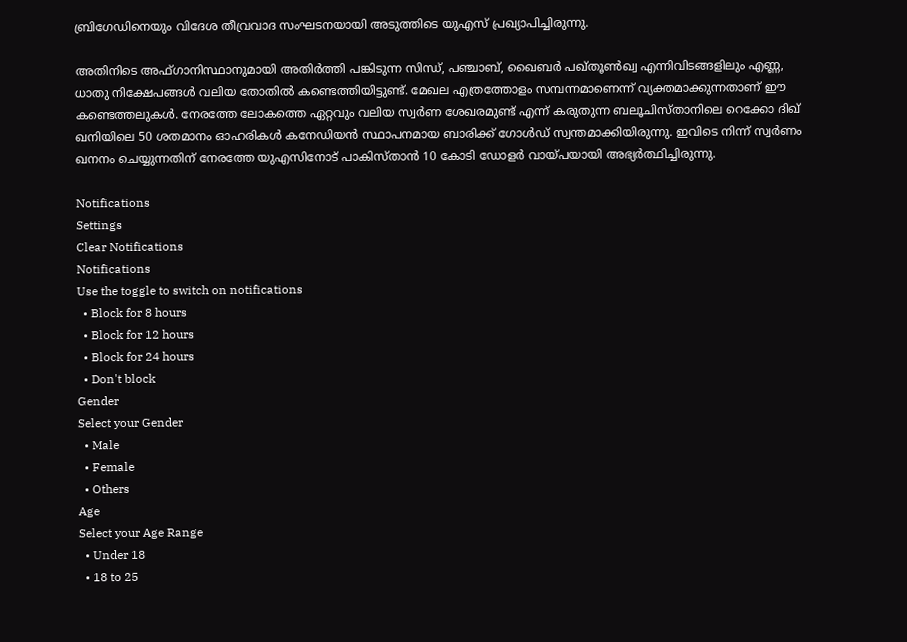ബ്രിഗേഡിനെയും വിദേശ തീവ്രവാദ സംഘടനയായി അടുത്തിടെ യുഎസ് പ്രഖ്യാപിച്ചിരുന്നു.

അതിനിടെ അഫ്ഗാനിസ്ഥാനുമായി അതിർത്തി പങ്കിടുന്ന സിന്ധ്, പഞ്ചാബ്, ഖൈബർ പഖ്തൂൺഖ്വ എന്നിവിടങ്ങളിലും എണ്ണ, ധാതു നിക്ഷേപങ്ങൾ വലിയ തോതിൽ കണ്ടെത്തിയിട്ടുണ്ട്. മേഖല എത്രത്തോളം സമ്പന്നമാണെന്ന് വ്യക്തമാക്കുന്നതാണ് ഈ കണ്ടെത്തലുകൾ. നേരത്തേ ലോകത്തെ ഏറ്റവും വലിയ സ്വര്‍ണ ശേഖരമുണ്ട് എന്ന് കരുതുന്ന ബലൂചിസ്താനിലെ റെക്കോ ദിഖ് ഖനിയിലെ 50 ശതമാനം ഓഹരികൾ കനേഡിയൻ സ്ഥാപനമായ ബാരിക്ക് ഗോൾഡ് സ്വന്തമാക്കിയിരുന്നു. ഇവിടെ നിന്ന് സ്വർണം ഖനനം ചെയ്യുന്നതിന് നേരത്തേ യുഎസിനോട് പാകിസ്താൻ 10 കോടി ഡോളർ വായ്പയായി അഭ്യർത്ഥിച്ചിരുന്നു.

Notifications
Settings
Clear Notifications
Notifications
Use the toggle to switch on notifications
  • Block for 8 hours
  • Block for 12 hours
  • Block for 24 hours
  • Don't block
Gender
Select your Gender
  • Male
  • Female
  • Others
Age
Select your Age Range
  • Under 18
  • 18 to 25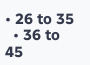• 26 to 35
  • 36 to 45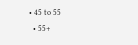• 45 to 55
  • 55+